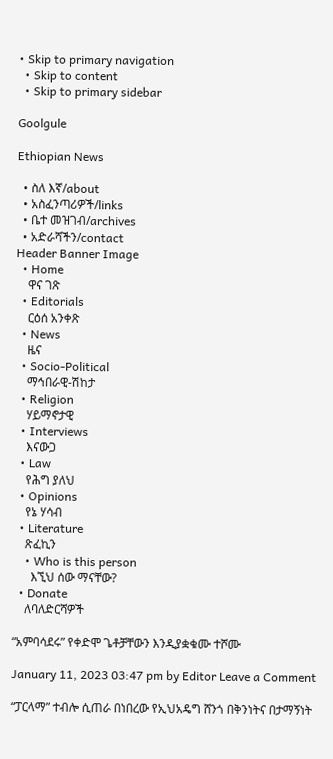• Skip to primary navigation
  • Skip to content
  • Skip to primary sidebar

Goolgule

Ethiopian News

  • ስለ እኛ/about
  • አስፈንጣሪዎች/links
  • ቤተ መዝገብ/archives
  • አድራሻችን/contact
Header Banner Image
  • Home
    ዋና ገጽ
  • Editorials
    ርዕሰ አንቀጽ
  • News
    ዜና
  • Socio-Political
    ማኅበራዊ-ሽከታ
  • Religion
    ሃይማኖታዊ
  • Interviews
    እናውጋ
  • Law
    የሕግ ያለህ
  • Opinions
    የኔ ሃሳብ
  • Literature
    ጽፈኪን
    • Who is this person
      እኚህ ሰው ማናቸው?
  • Donate
    ለባለድርሻዎች

“አምባሳደሩ” የቀድሞ ጌቶቻቸውን እንዲያቋቁሙ ተሾሙ

January 11, 2023 03:47 pm by Editor Leave a Comment

“ፓርላማ” ተብሎ ሲጠራ በነበረው የኢህአዴግ ሸንጎ በቅንነትና በታማኝነት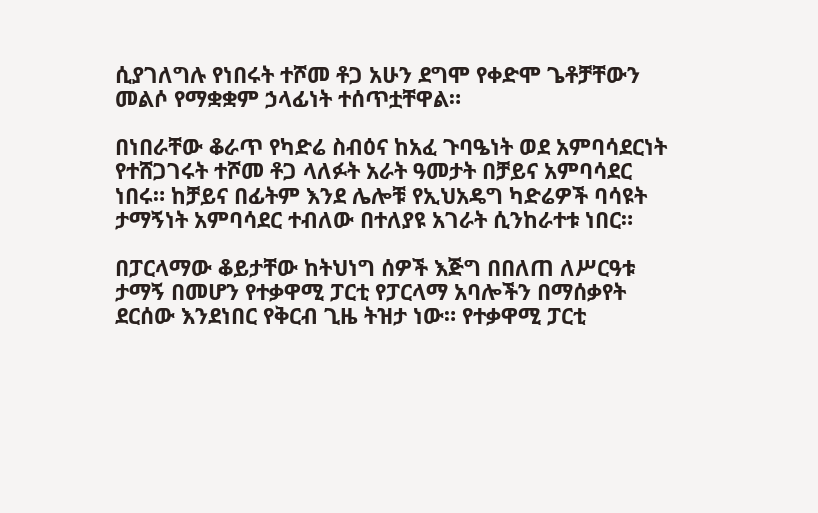ሲያገለግሉ የነበሩት ተሾመ ቶጋ አሁን ደግሞ የቀድሞ ጌቶቻቸውን መልሶ የማቋቋም ኃላፊነት ተሰጥቷቸዋል።

በነበራቸው ቆራጥ የካድሬ ስብዕና ከአፈ ጉባዔነት ወደ አምባሳደርነት የተሸጋገሩት ተሾመ ቶጋ ላለፉት አራት ዓመታት በቻይና አምባሳደር ነበሩ። ከቻይና በፊትም እንደ ሌሎቹ የኢህአዴግ ካድሬዎች ባሳዩት ታማኝነት አምባሳደር ተብለው በተለያዩ አገራት ሲንከራተቱ ነበር።

በፓርላማው ቆይታቸው ከትህነግ ሰዎች እጅግ በበለጠ ለሥርዓቱ ታማኝ በመሆን የተቃዋሚ ፓርቲ የፓርላማ አባሎችን በማሰቃየት ደርሰው እንደነበር የቅርብ ጊዜ ትዝታ ነው። የተቃዋሚ ፓርቲ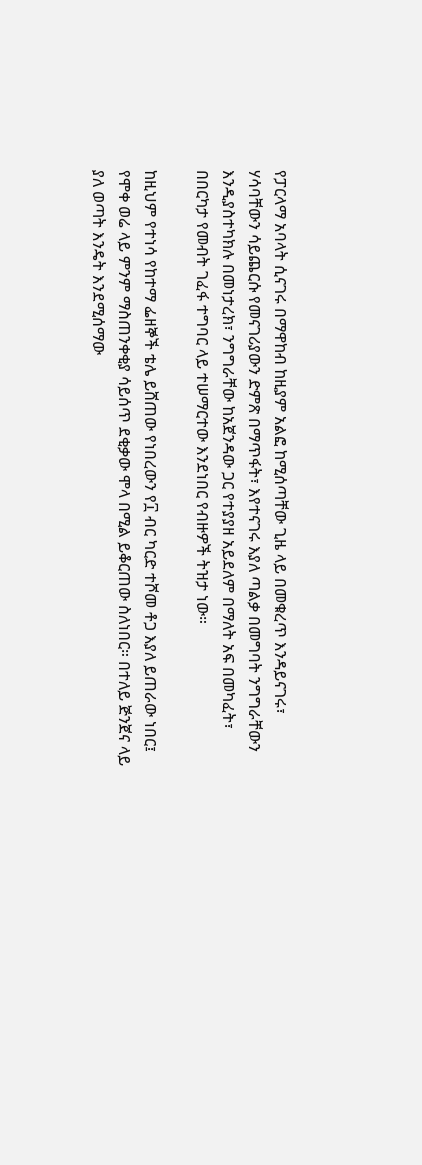የፓርላማ አባላት ሲናገሩ በማዋከብ ከዚያም አልፎ ከሚሰጣቸው ጊዜ ላይ በመቁረጥ እንዳይናገሩ፣ ሃሳባቸውን ሳይጨርሱ የመናገሪያውን ድምጽ በማጥፋት፣ እየተናገሩ እያለ ጣልቃ በመግባት ንግግራቸውን እንዲያስተካክሉ በመነታረክ፣ ንግግራቸው ከአጀንዳው ጋር የተያያዘ አይደለም በማለት አፍ በመካፈት፣ በበርካታ የመብት ገፈፋ ተግባር ላይ ተሠማርተው እንደነበር የብዙዎች ትዝታ ነው።

ከዚህም የተነሳ የከተማ ፌዘኞች ቴሌ ይሸጠው የነበረውን የ፲ ብር ካርድ ተሾመ ቶጋ እያለ ይጠራው ነበር፤ የሞቀ ወሬ ላይ ምንም ማስጠንቀቂያ ሳይሰጥ ደቂቃው ሞላ በሚል ይቆርጠው ስለነበር። በተለይ ጅንጀና ላይ ያለ ወጣት እንዴት እንደሚሰማው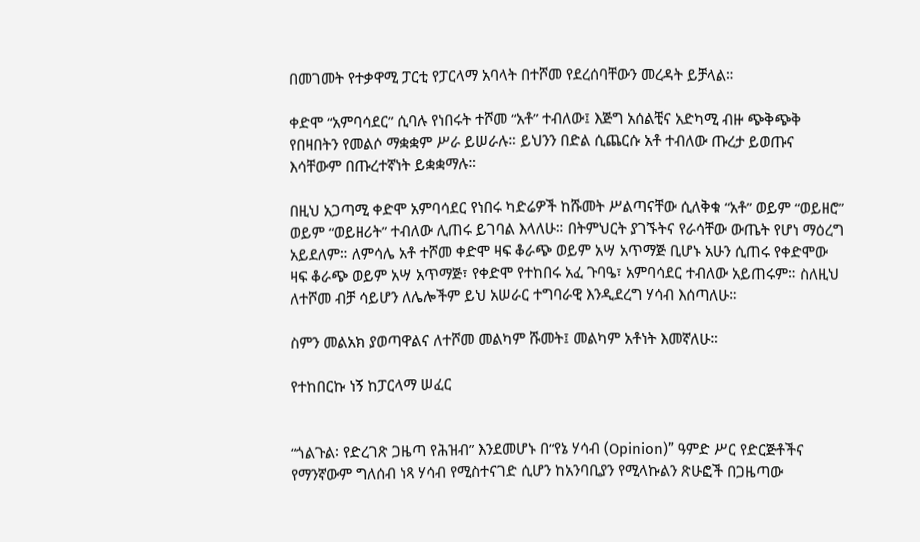በመገመት የተቃዋሚ ፓርቲ የፓርላማ አባላት በተሾመ የደረሰባቸውን መረዳት ይቻላል።

ቀድሞ “አምባሳደር” ሲባሉ የነበሩት ተሾመ “አቶ” ተብለው፤ እጅግ አሰልቺና አድካሚ ብዙ ጭቅጭቅ የበዛበትን የመልሶ ማቋቋም ሥራ ይሠራሉ። ይህንን በድል ሲጨርሱ አቶ ተብለው ጡረታ ይወጡና እሳቸውም በጡረተኛነት ይቋቋማሉ።

በዚህ አጋጣሚ ቀድሞ አምባሳደር የነበሩ ካድሬዎች ከሹመት ሥልጣናቸው ሲለቅቁ “አቶ” ወይም “ወይዘሮ” ወይም “ወይዘሪት” ተብለው ሊጠሩ ይገባል እላለሁ። በትምህርት ያገኙትና የራሳቸው ውጤት የሆነ ማዕረግ አይደለም። ለምሳሌ አቶ ተሾመ ቀድሞ ዛፍ ቆራጭ ወይም አሣ አጥማጅ ቢሆኑ አሁን ሲጠሩ የቀድሞው ዛፍ ቆራጭ ወይም አሣ አጥማጅ፣ የቀድሞ የተከበሩ አፈ ጉባዔ፣ አምባሳደር ተብለው አይጠሩም። ስለዚህ ለተሾመ ብቻ ሳይሆን ለሌሎችም ይህ አሠራር ተግባራዊ እንዲደረግ ሃሳብ እሰጣለሁ።

ስምን መልአክ ያወጣዋልና ለተሾመ መልካም ሹመት፤ መልካም አቶነት እመኛለሁ።

የተከበርኩ ነኝ ከፓርላማ ሠፈር


“ጎልጉል፡ የድረገጽ ጋዜጣ የሕዝብ” እንደመሆኑ በ“የኔ ሃሳብ (Opinion)” ዓምድ ሥር የድርጅቶችና የማንኛውም ግለሰብ ነጻ ሃሳብ የሚስተናገድ ሲሆን ከአንባቢያን የሚላኩልን ጽሁፎች በጋዜጣው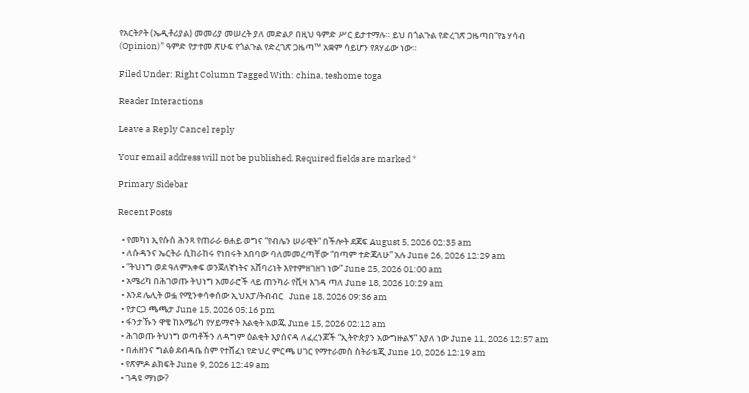የአርትዖት (ኤዲቶሪያል) መመሪያ መሠረት ያለ መድልዖ በዚህ ዓምድ ሥር ይታተማሉ። ይህ በጎልጉል የድረገጽ ጋዜጣበ“የኔ ሃሳብ (Opinion)” ዓምድ የታተመ ጽሁፍ የጎልጉል የድረገጽ ጋዜጣ™ አቋም ሳይሆን የጸሃፊው ነው።

Filed Under: Right Column Tagged With: china, teshome toga

Reader Interactions

Leave a Reply Cancel reply

Your email address will not be published. Required fields are marked *

Primary Sidebar

Recent Posts

  • የመካነ ኢየሱስ ሕንጻ የጠራራ ፀሐይ ወግና “የብሌን ሠራዊት” በችሎት ደጃፍ August 5, 2026 02:35 am
  • ለሱዳንና ኤርትራ ሲከራከሩ የነበሩት አበባው ባለመመረጣቸው “በጣም ተድጃለሁ” አሉ June 26, 2026 12:29 am
  • “ትህነግ ወደ ዓለምአቀፍ ወንጀለኛነትና አሸባሪነት እየተምዘገዘገ ነው” June 25, 2026 01:00 am
  • አሜሪካ በሕገወጡ ትህነግ አመራሮች ላይ ጠንካራ የቪዛ እገዳ ጣለ June 18, 2026 10:29 am
  • እንደ ሌሊት ወፏ የሚንቀሳቀሰው ኢህአፓ/ትብብር   June 18, 2026 09:36 am
  • የታርጋ ጫጫታ June 15, 2026 05:16 pm
  • ፋንታኹን ዋቄ ከአሜሪካ የሃይማኖት እልቂት አወጁ June 15, 2026 02:12 am
  • ሕገወጡ ትህነግ ወጣቶችን ለዳግም ዕልቂት እያሰናዳ ለፈረንጆች “ኢትዮጵያን አውግዙልኝ” እያለ ነው June 11, 2026 12:57 am
  • በሐዘንና ግልፅ ደብዳቤ ስም የተሸፈነ የድህረ ምርጫ ሀገር የማተራመስ ስትራቴጂ June 10, 2026 12:19 am
  • የጽምዶ ልክፍት June 9, 2026 12:49 am
  • ገዳዩ ማነው?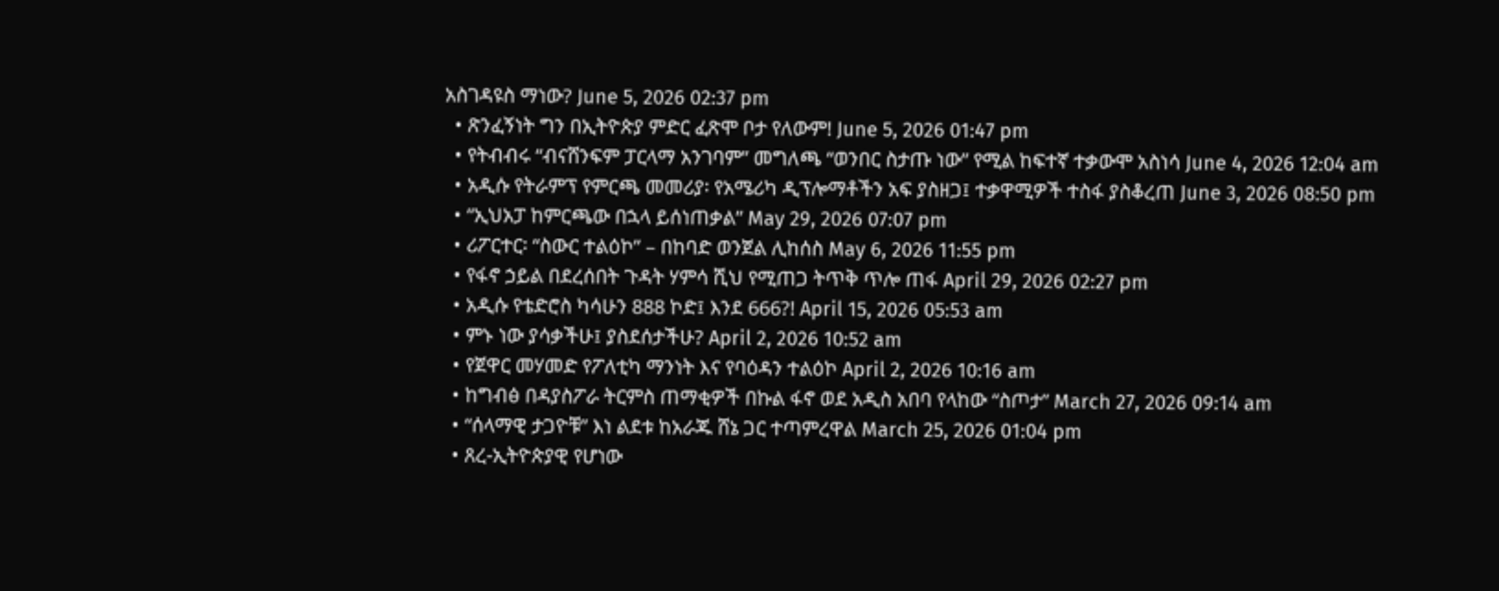አስገዳዩስ ማነው? June 5, 2026 02:37 pm
  • ጽንፈኝነት ግን በኢትዮጵያ ምድር ፈጽሞ ቦታ የለውም! June 5, 2026 01:47 pm
  • የትብብሩ “ብናሸንፍም ፓርላማ አንገባም” መግለጫ “ወንበር ስታጡ ነው” የሚል ከፍተኛ ተቃውሞ አስነሳ June 4, 2026 12:04 am
  • አዲሱ የትራምፕ የምርጫ መመሪያ፡ የአሜሪካ ዲፕሎማቶችን አፍ ያስዘጋ፤ ተቃዋሚዎች ተስፋ ያስቆረጠ June 3, 2026 08:50 pm
  • “ኢህአፓ ከምርጫው በኋላ ይሰነጠቃል” May 29, 2026 07:07 pm
  • ሪፖርተር፡ “ስውር ተልዕኮ” – በከባድ ወንጀል ሊከሰስ May 6, 2026 11:55 pm
  • የፋኖ ኃይል በደረሰበት ጉዳት ሃምሳ ሺህ የሚጠጋ ትጥቅ ጥሎ ጠፋ April 29, 2026 02:27 pm
  • አዲሱ የቴድሮስ ካሳሁን 888 ኮድ፤ እንደ 666?! April 15, 2026 05:53 am
  • ምኑ ነው ያሳቃችሁ፤ ያስደሰታችሁ? April 2, 2026 10:52 am
  • የጀዋር መሃመድ የፖለቲካ ማንነት እና የባዕዳን ተልዕኮ April 2, 2026 10:16 am
  • ከግብፅ በዳያስፖራ ትርምስ ጠማቂዎች በኩል ፋኖ ወደ አዲስ አበባ የላከው “ስጦታ” March 27, 2026 09:14 am
  • “ሰላማዊ ታጋዮቹ” እነ ልደቱ ከአራጁ ሸኔ ጋር ተጣምረዋል March 25, 2026 01:04 pm
  • ጸረ-ኢትዮጵያዊ የሆነው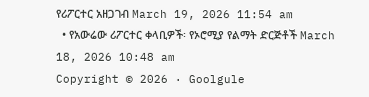የሪፖርተር አዘጋገብ March 19, 2026 11:54 am
  • የአውሬው ሪፖርተር ቀላቢዎች፡ የኦሮሚያ የልማት ድርጅቶች March 18, 2026 10:48 am
Copyright © 2026 · Goolgule